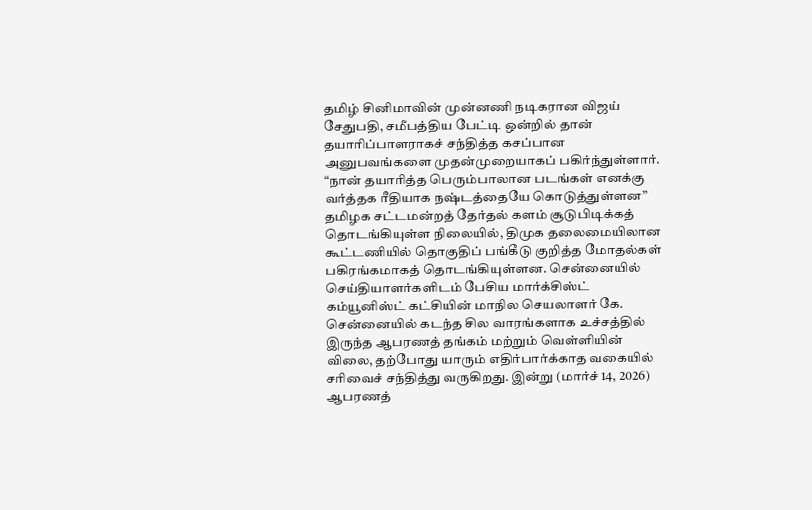தமிழ் சினிமாவின் முன்னணி நடிகரான விஜய் சேதுபதி, சமீபத்திய பேட்டி ஒன்றில் தான் தயாரிப்பாளராகச் சந்தித்த கசப்பான அனுபவங்களை முதன்முறையாகப் பகிர்ந்துள்ளார். “நான் தயாரித்த பெரும்பாலான படங்கள் எனக்கு வர்த்தக ரீதியாக நஷ்டத்தையே கொடுத்துள்ளன”
தமிழக சட்டமன்றத் தேர்தல் களம் சூடுபிடிக்கத் தொடங்கியுள்ள நிலையில், திமுக தலைமையிலான கூட்டணியில் தொகுதிப் பங்கீடு குறித்த மோதல்கள் பகிரங்கமாகத் தொடங்கியுள்ளன. சென்னையில் செய்தியாளர்களிடம் பேசிய மார்க்சிஸ்ட் கம்யூனிஸ்ட் கட்சியின் மாநில செயலாளர் கே.
சென்னையில் கடந்த சில வாரங்களாக உச்சத்தில் இருந்த ஆபரணத் தங்கம் மற்றும் வெள்ளியின் விலை, தற்போது யாரும் எதிர்பார்க்காத வகையில் சரிவைச் சந்தித்து வருகிறது. இன்று (மார்ச் 14, 2026) ஆபரணத்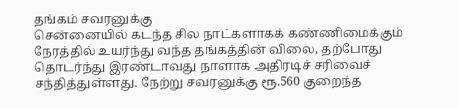தங்கம் சவரனுக்கு
சென்னையில் கடந்த சில நாட்களாகக் கண்ணிமைக்கும் நேரத்தில் உயர்ந்து வந்த தங்கத்தின் விலை, தற்போது தொடர்ந்து இரண்டாவது நாளாக அதிரடிச் சரிவைச் சந்தித்துள்ளது. நேற்று சவரனுக்கு ரூ.560 குறைந்த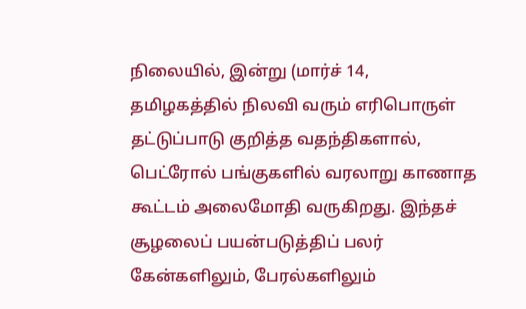நிலையில், இன்று (மார்ச் 14,
தமிழகத்தில் நிலவி வரும் எரிபொருள் தட்டுப்பாடு குறித்த வதந்திகளால், பெட்ரோல் பங்குகளில் வரலாறு காணாத கூட்டம் அலைமோதி வருகிறது. இந்தச் சூழலைப் பயன்படுத்திப் பலர் கேன்களிலும், பேரல்களிலும்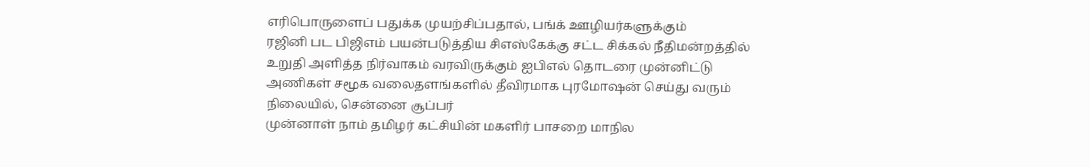எரிபொருளைப் பதுக்க முயற்சிப்பதால், பங்க் ஊழியர்களுக்கும்
ரஜினி பட பிஜிஎம் பயன்படுத்திய சிஎஸ்கேக்கு சட்ட சிக்கல் நீதிமன்றத்தில் உறுதி அளித்த நிர்வாகம் வரவிருக்கும் ஐபிஎல் தொடரை முன்னிட்டு அணிகள் சமூக வலைதளங்களில் தீவிரமாக புரமோஷன் செய்து வரும் நிலையில், சென்னை சூப்பர்
முன்னாள் நாம் தமிழர் கட்சியின் மகளிர் பாசறை மாநில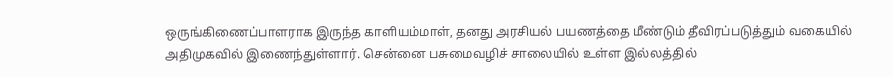ஒருங்கிணைப்பாளராக இருந்த காளியம்மாள், தனது அரசியல் பயணத்தை மீண்டும் தீவிரப்படுத்தும் வகையில் அதிமுகவில் இணைந்துள்ளார். சென்னை பசுமைவழிச் சாலையில் உள்ள இல்லத்தில்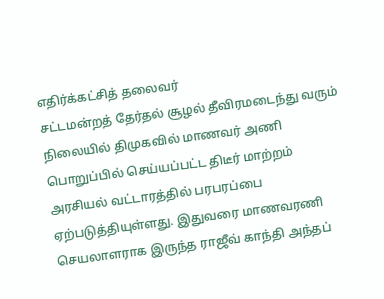எதிர்க்கட்சித் தலைவர்
சட்டமன்றத் தேர்தல் சூழல் தீவிரமடைந்து வரும் நிலையில் திமுகவில் மாணவர் அணி பொறுப்பில் செய்யப்பட்ட திடீர் மாற்றம் அரசியல் வட்டாரத்தில் பரபரப்பை ஏற்படுத்தியுள்ளது. இதுவரை மாணவரணி செயலாளராக இருந்த ராஜீவ் காந்தி அந்தப்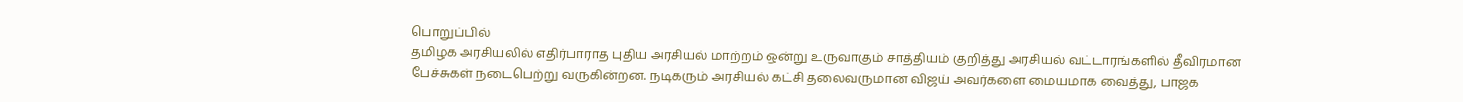பொறுப்பில்
தமிழக அரசியலில் எதிர்பாராத புதிய அரசியல் மாற்றம் ஒன்று உருவாகும் சாத்தியம் குறித்து அரசியல் வட்டாரங்களில் தீவிரமான பேச்சுகள் நடைபெற்று வருகின்றன. நடிகரும் அரசியல் கட்சி தலைவருமான விஜய் அவர்களை மையமாக வைத்து, பாஜக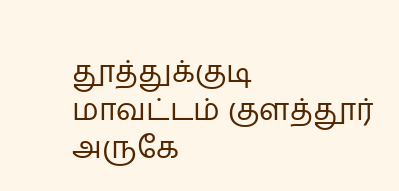தூத்துக்குடி மாவட்டம் குளத்தூர் அருகே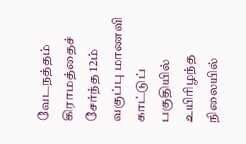வேடநத்தம் கிராமத்தைச் சேர்ந்த 12ம் வகுப்பு மாணவி காட்டுப் பகுதியில் உயிரிழந்த நிலையில்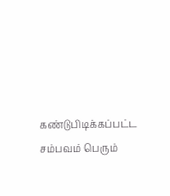கண்டுபிடிக்கப்பட்ட சம்பவம் பெரும்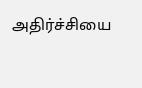அதிர்ச்சியை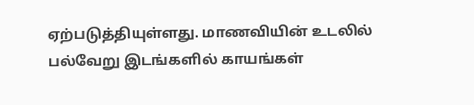ஏற்படுத்தியுள்ளது. மாணவியின் உடலில் பல்வேறு இடங்களில் காயங்கள்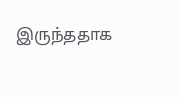இருந்ததாக